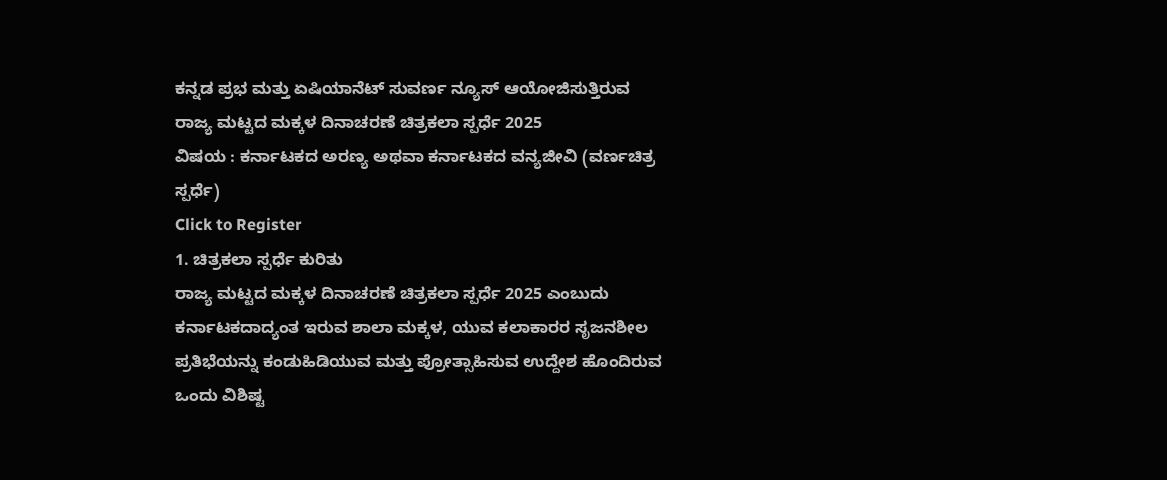ಕನ್ನಡ ಪ್ರಭ ಮತ್ತು ಏಷಿಯಾನೆಟ್ ಸುವರ್ಣ ನ್ಯೂಸ್ ಆಯೋಜಿಸುತ್ತಿರುವ
ರಾಜ್ಯ ಮಟ್ಟದ ಮಕ್ಕಳ ದಿನಾಚರಣೆ ಚಿತ್ರಕಲಾ ಸ್ಪರ್ಧೆ 2025
ವಿಷಯ : ಕರ್ನಾಟಕದ ಅರಣ್ಯ ಅಥವಾ ಕರ್ನಾಟಕದ ವನ್ಯಜೀವಿ (ವರ್ಣಚಿತ್ರ ಸ್ಪರ್ಧೆ)
Click to Register
1. ಚಿತ್ರಕಲಾ ಸ್ಪರ್ಧೆ ಕುರಿತು
ರಾಜ್ಯ ಮಟ್ಟದ ಮಕ್ಕಳ ದಿನಾಚರಣೆ ಚಿತ್ರಕಲಾ ಸ್ಪರ್ಧೆ 2025 ಎಂಬುದು ಕರ್ನಾಟಕದಾದ್ಯಂತ ಇರುವ ಶಾಲಾ ಮಕ್ಕಳ, ಯುವ ಕಲಾಕಾರರ ಸೃಜನಶೀಲ ಪ್ರತಿಭೆಯನ್ನು ಕಂಡುಹಿಡಿಯುವ ಮತ್ತು ಪ್ರೋತ್ಸಾಹಿಸುವ ಉದ್ದೇಶ ಹೊಂದಿರುವ ಒಂದು ವಿಶಿಷ್ಟ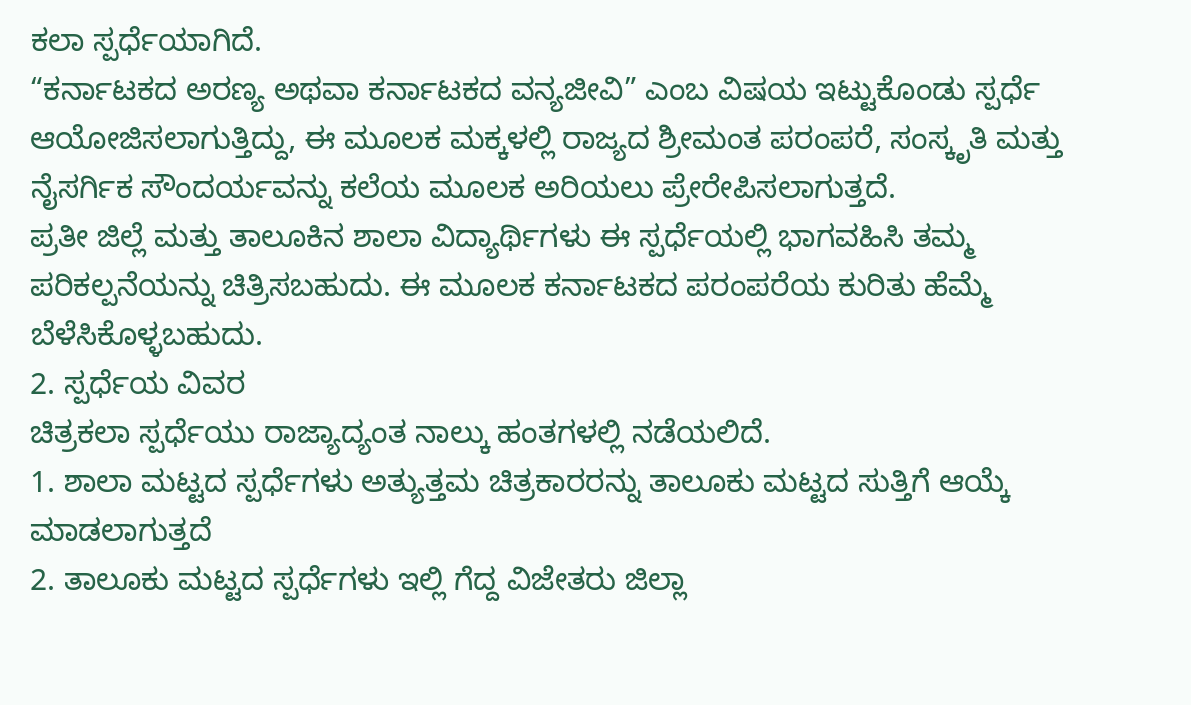ಕಲಾ ಸ್ಪರ್ಧೆಯಾಗಿದೆ.
“ಕರ್ನಾಟಕದ ಅರಣ್ಯ ಅಥವಾ ಕರ್ನಾಟಕದ ವನ್ಯಜೀವಿ” ಎಂಬ ವಿಷಯ ಇಟ್ಟುಕೊಂಡು ಸ್ಪರ್ಧೆ ಆಯೋಜಿಸಲಾಗುತ್ತಿದ್ದು, ಈ ಮೂಲಕ ಮಕ್ಕಳಲ್ಲಿ ರಾಜ್ಯದ ಶ್ರೀಮಂತ ಪರಂಪರೆ, ಸಂಸ್ಕೃತಿ ಮತ್ತು ನೈಸರ್ಗಿಕ ಸೌಂದರ್ಯವನ್ನು ಕಲೆಯ ಮೂಲಕ ಅರಿಯಲು ಪ್ರೇರೇಪಿಸಲಾಗುತ್ತದೆ.
ಪ್ರತೀ ಜಿಲ್ಲೆ ಮತ್ತು ತಾಲೂಕಿನ ಶಾಲಾ ವಿದ್ಯಾರ್ಥಿಗಳು ಈ ಸ್ಪರ್ಧೆಯಲ್ಲಿ ಭಾಗವಹಿಸಿ ತಮ್ಮ ಪರಿಕಲ್ಪನೆಯನ್ನು ಚಿತ್ರಿಸಬಹುದು. ಈ ಮೂಲಕ ಕರ್ನಾಟಕದ ಪರಂಪರೆಯ ಕುರಿತು ಹೆಮ್ಮೆ ಬೆಳೆಸಿಕೊಳ್ಳಬಹುದು.
2. ಸ್ಪರ್ಧೆಯ ವಿವರ
ಚಿತ್ರಕಲಾ ಸ್ಪರ್ಧೆಯು ರಾಜ್ಯಾದ್ಯಂತ ನಾಲ್ಕು ಹಂತಗಳಲ್ಲಿ ನಡೆಯಲಿದೆ.
1. ಶಾಲಾ ಮಟ್ಟದ ಸ್ಪರ್ಧೆಗಳು ಅತ್ಯುತ್ತಮ ಚಿತ್ರಕಾರರನ್ನು ತಾಲೂಕು ಮಟ್ಟದ ಸುತ್ತಿಗೆ ಆಯ್ಕೆ ಮಾಡಲಾಗುತ್ತದೆ
2. ತಾಲೂಕು ಮಟ್ಟದ ಸ್ಪರ್ಧೆಗಳು ಇಲ್ಲಿ ಗೆದ್ದ ವಿಜೇತರು ಜಿಲ್ಲಾ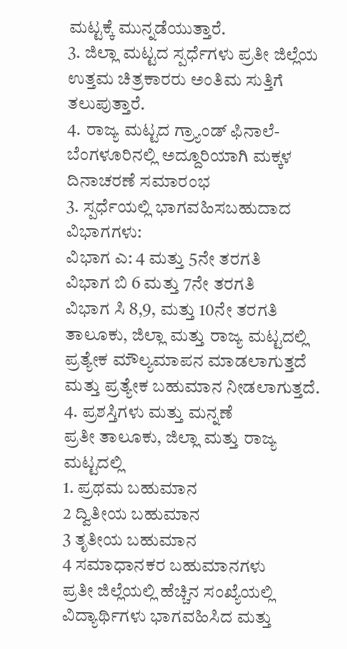ಮಟ್ಟಕ್ಕೆ ಮುನ್ನಡೆಯುತ್ತಾರೆ.
3. ಜಿಲ್ಲಾ ಮಟ್ಟದ ಸ್ಪರ್ಧೆಗಳು ಪ್ರತೀ ಜಿಲ್ಲೆಯ ಉತ್ತಮ ಚಿತ್ರಕಾರರು ಅಂತಿಮ ಸುತ್ತಿಗೆ ತಲುಪುತ್ತಾರೆ.
4. ರಾಜ್ಯ ಮಟ್ಟದ ಗ್ರ್ಯಾಂಡ್ ಫಿನಾಲೆ- ಬೆಂಗಳೂರಿನಲ್ಲಿ ಅದ್ದೂರಿಯಾಗಿ ಮಕ್ಕಳ ದಿನಾಚರಣೆ ಸಮಾರಂಭ
3. ಸ್ಪರ್ಧೆಯಲ್ಲಿ ಭಾಗವಹಿಸಬಹುದಾದ ವಿಭಾಗಗಳು:
ವಿಭಾಗ ಎ: 4 ಮತ್ತು 5ನೇ ತರಗತಿ
ವಿಭಾಗ ಬಿ 6 ಮತ್ತು 7ನೇ ತರಗತಿ
ವಿಭಾಗ ಸಿ 8,9, ಮತ್ತು 10ನೇ ತರಗತಿ
ತಾಲೂಕು, ಜಿಲ್ಲಾ ಮತ್ತು ರಾಜ್ಯ ಮಟ್ಟದಲ್ಲಿ ಪ್ರತ್ಯೇಕ ಮೌಲ್ಯಮಾಪನ ಮಾಡಲಾಗುತ್ತದೆ ಮತ್ತು ಪ್ರತ್ಯೇಕ ಬಹುಮಾನ ನೀಡಲಾಗುತ್ತದೆ.
4. ಪ್ರಶಸ್ತಿಗಳು ಮತ್ತು ಮನ್ನಣೆ
ಪ್ರತೀ ತಾಲೂಕು, ಜಿಲ್ಲಾ ಮತ್ತು ರಾಜ್ಯ ಮಟ್ಟದಲ್ಲಿ
1. ಪ್ರಥಮ ಬಹುಮಾನ
2 ದ್ವಿತೀಯ ಬಹುಮಾನ
3 ತೃತೀಯ ಬಹುಮಾನ
4 ಸಮಾಧಾನಕರ ಬಹುಮಾನಗಳು
ಪ್ರತೀ ಜಿಲ್ಲೆಯಲ್ಲಿ ಹೆಚ್ಚಿನ ಸಂಖ್ಯೆಯಲ್ಲಿ ವಿದ್ಯಾರ್ಥಿಗಳು ಭಾಗವಹಿಸಿದ ಮತ್ತು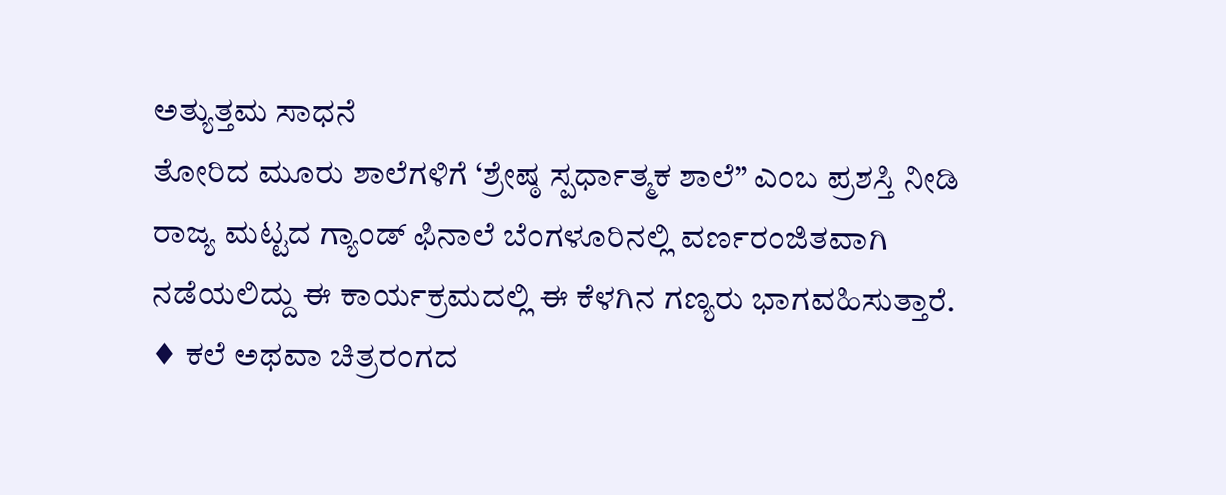ಅತ್ಯುತ್ತಮ ಸಾಧನೆ
ತೋರಿದ ಮೂರು ಶಾಲೆಗಳಿಗೆ ‘ಶ್ರೇಷ್ಠ ಸ್ಪರ್ಧಾತ್ಮಕ ಶಾಲೆ” ಎಂಬ ಪ್ರಶಸ್ತಿ ನೀಡಿ
ರಾಜ್ಯ ಮಟ್ಟದ ಗ್ಯಾಂಡ್ ಫಿನಾಲೆ ಬೆಂಗಳೂರಿನಲ್ಲಿ ವರ್ಣರಂಜಿತವಾಗಿ ನಡೆಯಲಿದ್ದು ಈ ಕಾರ್ಯಕ್ರಮದಲ್ಲಿ ಈ ಕೆಳಗಿನ ಗಣ್ಯರು ಭಾಗವಹಿಸುತ್ತಾರೆ.
♦ ಕಲೆ ಅಥವಾ ಚಿತ್ರರಂಗದ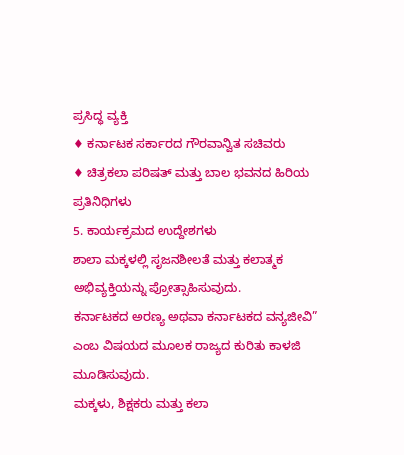ಪ್ರಸಿದ್ಧ ವ್ಯಕ್ತಿ
♦ ಕರ್ನಾಟಕ ಸರ್ಕಾರದ ಗೌರವಾನ್ವಿತ ಸಚಿವರು
♦ ಚಿತ್ರಕಲಾ ಪರಿಷತ್ ಮತ್ತು ಬಾಲ ಭವನದ ಹಿರಿಯ ಪ್ರತಿನಿಧಿಗಳು
5. ಕಾರ್ಯಕ್ರಮದ ಉದ್ದೇಶಗಳು
ಶಾಲಾ ಮಕ್ಕಳಲ್ಲಿ ಸೃಜನಶೀಲತೆ ಮತ್ತು ಕಲಾತ್ಮಕ ಅಭಿವ್ಯಕ್ತಿಯನ್ನು ಪ್ರೋತ್ಸಾಹಿಸುವುದು.
ಕರ್ನಾಟಕದ ಅರಣ್ಯ ಅಥವಾ ಕರ್ನಾಟಕದ ವನ್ಯಜೀವಿ” ಎಂಬ ವಿಷಯದ ಮೂಲಕ ರಾಜ್ಯದ ಕುರಿತು ಕಾಳಜಿ ಮೂಡಿಸುವುದು.
ಮಕ್ಕಳು, ಶಿಕ್ಷಕರು ಮತ್ತು ಕಲಾ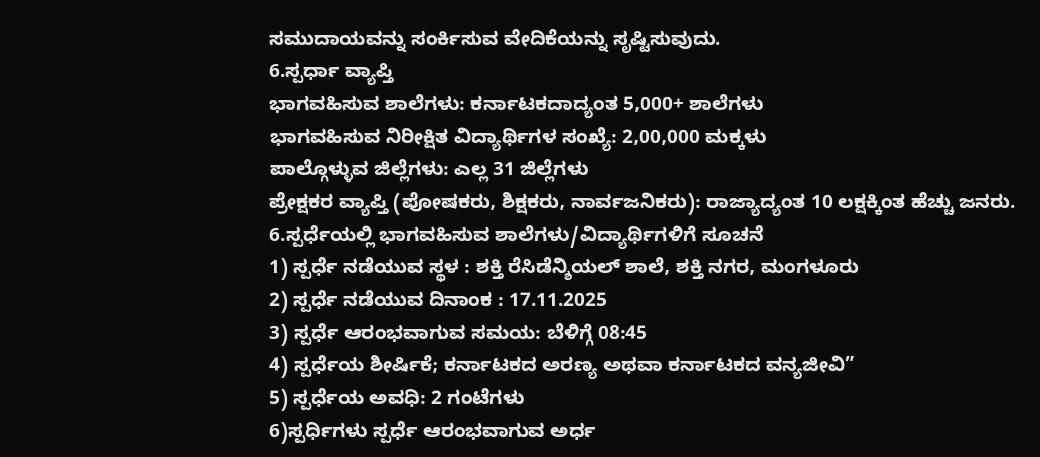ಸಮುದಾಯವನ್ನು ಸಂರ್ಕಿಸುವ ವೇದಿಕೆಯನ್ನು ಸೃಷ್ಟಿಸುವುದು.
6.ಸ್ಪರ್ಧಾ ವ್ಯಾಪ್ತಿ
ಭಾಗವಹಿಸುವ ಶಾಲೆಗಳು: ಕರ್ನಾಟಕದಾದ್ಯಂತ 5,000+ ಶಾಲೆಗಳು
ಭಾಗವಹಿಸುವ ನಿರೀಕ್ಷಿತ ವಿದ್ಯಾರ್ಥಿಗಳ ಸಂಖ್ಯೆ: 2,00,000 ಮಕ್ಕಳು
ಪಾಲ್ಗೊಳ್ಳುವ ಜಿಲ್ಲೆಗಳು: ಎಲ್ಲ 31 ಜಿಲ್ಲೆಗಳು
ಪ್ರೇಕ್ಷಕರ ವ್ಯಾಪ್ತಿ (ಪೋಷಕರು, ಶಿಕ್ಷಕರು, ನಾರ್ವಜನಿಕರು): ರಾಜ್ಯಾದ್ಯಂತ 10 ಲಕ್ಷಕ್ಕಿಂತ ಹೆಚ್ಚು ಜನರು.
6.ಸ್ಪರ್ಧೆಯಲ್ಲಿ ಭಾಗವಹಿಸುವ ಶಾಲೆಗಳು/ವಿದ್ಯಾರ್ಥಿಗಳಿಗೆ ಸೂಚನೆ
1) ಸ್ಪರ್ಧೆ ನಡೆಯುವ ಸ್ಥಳ : ಶಕ್ತಿ ರೆಸಿಡೆನ್ಶಿಯಲ್ ಶಾಲೆ, ಶಕ್ತಿ ನಗರ, ಮಂಗಳೂರು
2) ಸ್ಪರ್ಧೆ ನಡೆಯುವ ದಿನಾಂಕ : 17.11.2025
3) ಸ್ಪರ್ಧೆ ಆರಂಭವಾಗುವ ಸಮಯ: ಬೆಳಿಗ್ಗೆ 08:45
4) ಸ್ಪರ್ಧೆಯ ಶೀರ್ಷಿಕೆ; ಕರ್ನಾಟಕದ ಅರಣ್ಯ ಅಥವಾ ಕರ್ನಾಟಕದ ವನ್ಯಜೀವಿ”
5) ಸ್ಪರ್ಧೆಯ ಅವಧಿ: 2 ಗಂಟೆಗಳು
6)ಸ್ಪರ್ಧಿಗಳು ಸ್ಪರ್ಧೆ ಆರಂಭವಾಗುವ ಅರ್ಧ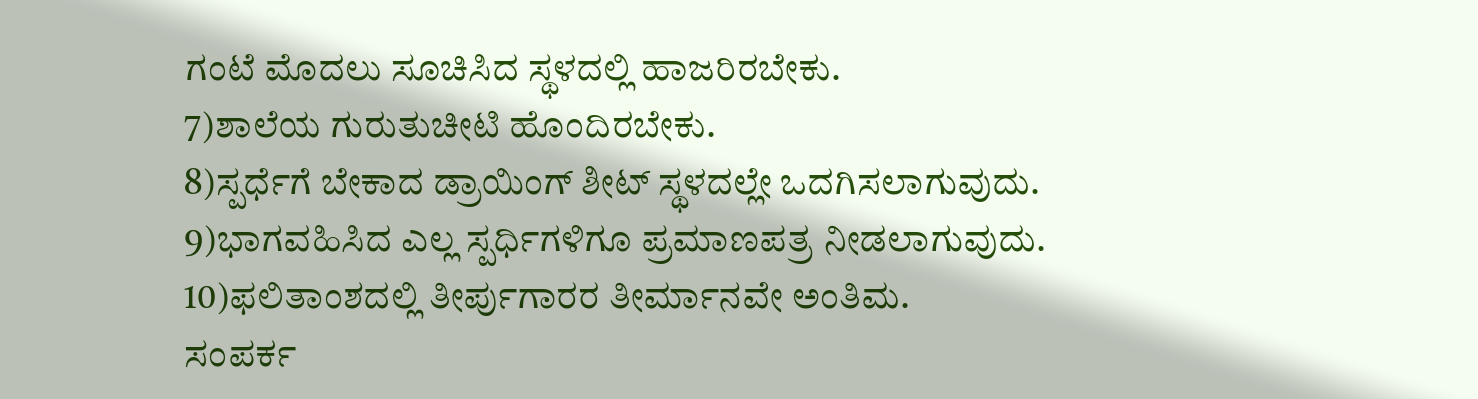ಗಂಟೆ ಮೊದಲು ಸೂಚಿಸಿದ ಸ್ಥಳದಲ್ಲಿ ಹಾಜರಿರಬೇಕು.
7)ಶಾಲೆಯ ಗುರುತುಚೀಟಿ ಹೊಂದಿರಬೇಕು.
8)ಸ್ಪರ್ಧೆಗೆ ಬೇಕಾದ ಡ್ರಾಯಿಂಗ್ ಶೀಟ್ ಸ್ಥಳದಲ್ಲೇ ಒದಗಿಸಲಾಗುವುದು.
9)ಭಾಗವಹಿಸಿದ ಎಲ್ಲ ಸ್ಪರ್ಧಿಗಳಿಗೂ ಪ್ರಮಾಣಪತ್ರ ನೀಡಲಾಗುವುದು.
10)ಫಲಿತಾಂಶದಲ್ಲಿ ತೀರ್ಪುಗಾರರ ತೀರ್ಮಾನವೇ ಅಂತಿಮ.
ಸಂಪರ್ಕ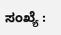ಸಂಖ್ಯೆ :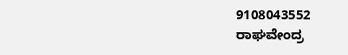9108043552
ರಾಘವೇಂದ್ರ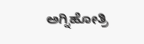ಅಗ್ನಿಹೋತ್ರಿ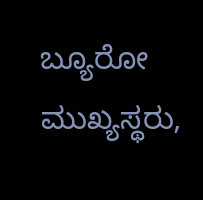ಬ್ಯೂರೋ ಮುಖ್ಯಸ್ಥರು,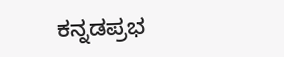ಕನ್ನಡಪ್ರಭ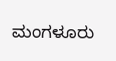ಮಂಗಳೂರು